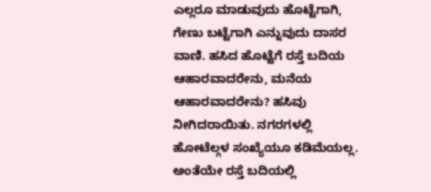ಎಲ್ಲರೂ ಮಾಡುವುದು ಹೊಟ್ಟೆಗಾಗಿ, ಗೇಣು ಬಟ್ಟೆಗಾಗಿ ಎನ್ನುವುದು ದಾಸರ ವಾಣಿ. ಹಸಿದ ಹೊಟ್ಟೆಗೆ ರಸ್ತೆ ಬದಿಯ ಆಹಾರವಾದರೇನು, ಮನೆಯ ಆಹಾರವಾದರೇನು? ಹಸಿವು ನೀಗಿದರಾಯಿತು. ನಗರಗಳಲ್ಲಿ ಹೋಟೆಲ್ಗಳ ಸಂಖ್ಯೆಯೂ ಕಡಿಮೆಯಲ್ಲ. ಅಂತೆಯೇ ರಸ್ತೆ ಬದಿಯಲ್ಲಿ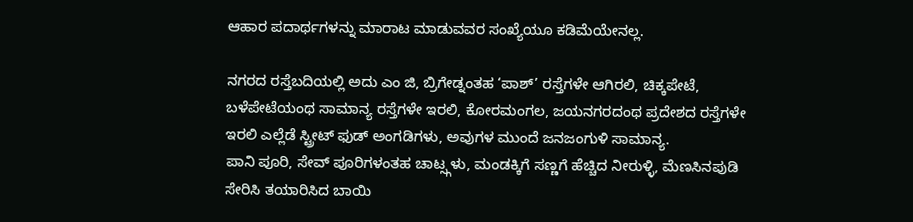ಆಹಾರ ಪದಾರ್ಥಗಳನ್ನು ಮಾರಾಟ ಮಾಡುವವರ ಸಂಖ್ಯೆಯೂ ಕಡಿಮೆಯೇನಲ್ಲ.

ನಗರದ ರಸ್ತೆಬದಿಯಲ್ಲಿ ಅದು ಎಂ ಜಿ, ಬ್ರಿಗೇಡ್ನಂತಹ ‘ಪಾಶ್’ ರಸ್ತೆಗಳೇ ಆಗಿರಲಿ, ಚಿಕ್ಕಪೇಟೆ, ಬಳೆಪೇಟೆಯಂಥ ಸಾಮಾನ್ಯ ರಸ್ತೆಗಳೇ ಇರಲಿ, ಕೋರಮಂಗಲ, ಜಯನಗರದಂಥ ಪ್ರದೇಶದ ರಸ್ತೆಗಳೇ ಇರಲಿ ಎಲ್ಲೆಡೆ ಸ್ಟ್ರೀಟ್ ಫುಡ್ ಅಂಗಡಿಗಳು, ಅವುಗಳ ಮುಂದೆ ಜನಜಂಗುಳಿ ಸಾಮಾನ್ಯ.
ಪಾನಿ ಪೂರಿ, ಸೇವ್ ಪೂರಿಗಳಂತಹ ಚಾಟ್ಸ್ಗಳು, ಮಂಡಕ್ಕಿಗೆ ಸಣ್ಣಗೆ ಹೆಚ್ಚಿದ ನೀರುಳ್ಳಿ, ಮೆಣಸಿನಪುಡಿ ಸೇರಿಸಿ ತಯಾರಿಸಿದ ಬಾಯಿ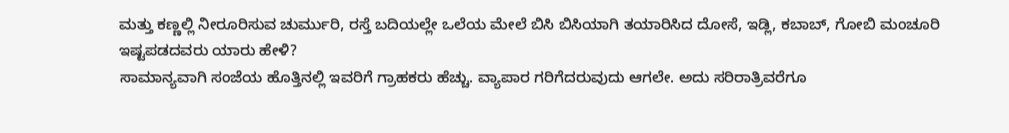ಮತ್ತು ಕಣ್ಣಲ್ಲಿ ನೀರೂರಿಸುವ ಚುರ್ಮುರಿ, ರಸ್ತೆ ಬದಿಯಲ್ಲೇ ಒಲೆಯ ಮೇಲೆ ಬಿಸಿ ಬಿಸಿಯಾಗಿ ತಯಾರಿಸಿದ ದೋಸೆ, ಇಡ್ಲಿ, ಕಬಾಬ್, ಗೋಬಿ ಮಂಚೂರಿ ಇಷ್ಟಪಡದವರು ಯಾರು ಹೇಳಿ?
ಸಾಮಾನ್ಯವಾಗಿ ಸಂಜೆಯ ಹೊತ್ತಿನಲ್ಲಿ ಇವರಿಗೆ ಗ್ರಾಹಕರು ಹೆಚ್ಚು. ವ್ಯಾಪಾರ ಗರಿಗೆದರುವುದು ಆಗಲೇ. ಅದು ಸರಿರಾತ್ರಿವರೆಗೂ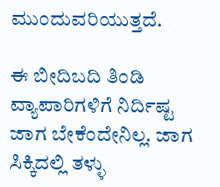ಮುಂದುವರಿಯುತ್ತದೆ.

ಈ ಬೀದಿಬದಿ ತಿಂಡಿ ವ್ಯಾಪಾರಿಗಳಿಗೆ ನಿರ್ದಿಷ್ಟ ಜಾಗ ಬೇಕೆಂದೇನಿಲ್ಲ. ಜಾಗ ಸಿಕ್ಕಿದಲ್ಲಿ ತಳ್ಳು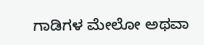ಗಾಡಿಗಳ ಮೇಲೋ ಅಥವಾ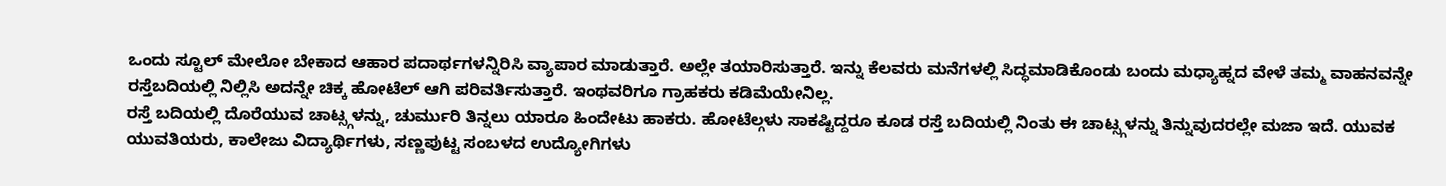ಒಂದು ಸ್ಟೂಲ್ ಮೇಲೋ ಬೇಕಾದ ಆಹಾರ ಪದಾರ್ಥಗಳನ್ನಿರಿಸಿ ವ್ಯಾಪಾರ ಮಾಡುತ್ತಾರೆ. ಅಲ್ಲೇ ತಯಾರಿಸುತ್ತಾರೆ. ಇನ್ನು ಕೆಲವರು ಮನೆಗಳಲ್ಲಿ ಸಿದ್ಧಮಾಡಿಕೊಂಡು ಬಂದು ಮಧ್ಯಾಹ್ನದ ವೇಳೆ ತಮ್ಮ ವಾಹನವನ್ನೇ ರಸ್ತೆಬದಿಯಲ್ಲಿ ನಿಲ್ಲಿಸಿ ಅದನ್ನೇ ಚಿಕ್ಕ ಹೋಟೆಲ್ ಆಗಿ ಪರಿವರ್ತಿಸುತ್ತಾರೆ. ಇಂಥವರಿಗೂ ಗ್ರಾಹಕರು ಕಡಿಮೆಯೇನಿಲ್ಲ.
ರಸ್ತೆ ಬದಿಯಲ್ಲಿ ದೊರೆಯುವ ಚಾಟ್ಸ್ಗಳನ್ನು, ಚುರ್ಮುರಿ ತಿನ್ನಲು ಯಾರೂ ಹಿಂದೇಟು ಹಾಕರು. ಹೋಟೆಲ್ಗಳು ಸಾಕಷ್ಟಿದ್ದರೂ ಕೂಡ ರಸ್ತೆ ಬದಿಯಲ್ಲಿ ನಿಂತು ಈ ಚಾಟ್ಸ್ಗಳನ್ನು ತಿನ್ನುವುದರಲ್ಲೇ ಮಜಾ ಇದೆ. ಯುವಕ ಯುವತಿಯರು, ಕಾಲೇಜು ವಿದ್ಯಾರ್ಥಿಗಳು, ಸಣ್ಣಪುಟ್ಟ ಸಂಬಳದ ಉದ್ಯೋಗಿಗಳು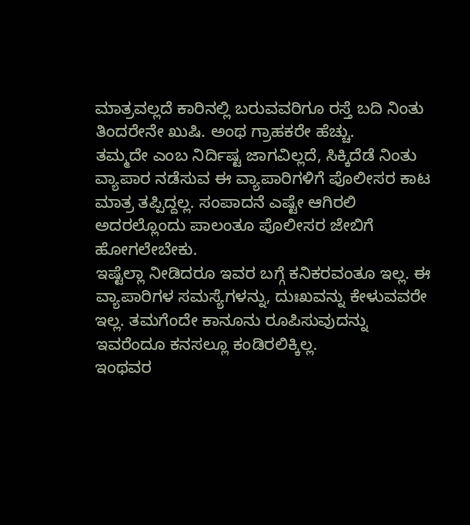ಮಾತ್ರವಲ್ಲದೆ ಕಾರಿನಲ್ಲಿ ಬರುವವರಿಗೂ ರಸ್ತೆ ಬದಿ ನಿಂತು ತಿಂದರೇನೇ ಖುಷಿ. ಅಂಥ ಗ್ರಾಹಕರೇ ಹೆಚ್ಚು.
ತಮ್ಮದೇ ಎಂಬ ನಿರ್ದಿಷ್ಟ ಜಾಗವಿಲ್ಲದೆ, ಸಿಕ್ಕಿದೆಡೆ ನಿಂತು ವ್ಯಾಪಾರ ನಡೆಸುವ ಈ ವ್ಯಾಪಾರಿಗಳಿಗೆ ಪೊಲೀಸರ ಕಾಟ ಮಾತ್ರ ತಪ್ಪಿದ್ದಲ್ಲ. ಸಂಪಾದನೆ ಎಷ್ಟೇ ಆಗಿರಲಿ ಅದರಲ್ಲೊಂದು ಪಾಲಂತೂ ಪೊಲೀಸರ ಜೇಬಿಗೆ ಹೋಗಲೇಬೇಕು.
ಇಷ್ಟೆಲ್ಲಾ ನೀಡಿದರೂ ಇವರ ಬಗ್ಗೆ ಕನಿಕರವಂತೂ ಇಲ್ಲ. ಈ ವ್ಯಾಪಾರಿಗಳ ಸಮಸ್ಯೆಗಳನ್ನು, ದುಃಖವನ್ನು ಕೇಳುವವರೇ ಇಲ್ಲ. ತಮಗೆಂದೇ ಕಾನೂನು ರೂಪಿಸುವುದನ್ನು ಇವರೆಂದೂ ಕನಸಲ್ಲೂ ಕಂಡಿರಲಿಕ್ಕಿಲ್ಲ.
ಇಂಥವರ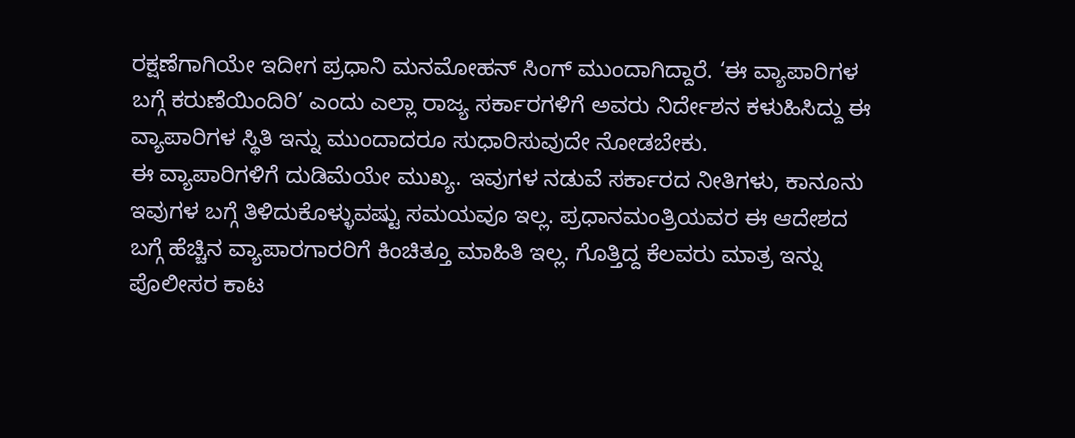ರಕ್ಷಣೆಗಾಗಿಯೇ ಇದೀಗ ಪ್ರಧಾನಿ ಮನಮೋಹನ್ ಸಿಂಗ್ ಮುಂದಾಗಿದ್ದಾರೆ. ‘ಈ ವ್ಯಾಪಾರಿಗಳ ಬಗ್ಗೆ ಕರುಣೆಯಿಂದಿರಿ’ ಎಂದು ಎಲ್ಲಾ ರಾಜ್ಯ ಸರ್ಕಾರಗಳಿಗೆ ಅವರು ನಿರ್ದೇಶನ ಕಳುಹಿಸಿದ್ದು ಈ ವ್ಯಾಪಾರಿಗಳ ಸ್ಥಿತಿ ಇನ್ನು ಮುಂದಾದರೂ ಸುಧಾರಿಸುವುದೇ ನೋಡಬೇಕು.
ಈ ವ್ಯಾಪಾರಿಗಳಿಗೆ ದುಡಿಮೆಯೇ ಮುಖ್ಯ. ಇವುಗಳ ನಡುವೆ ಸರ್ಕಾರದ ನೀತಿಗಳು, ಕಾನೂನು ಇವುಗಳ ಬಗ್ಗೆ ತಿಳಿದುಕೊಳ್ಳುವಷ್ಟು ಸಮಯವೂ ಇಲ್ಲ. ಪ್ರಧಾನಮಂತ್ರಿಯವರ ಈ ಆದೇಶದ ಬಗ್ಗೆ ಹೆಚ್ಚಿನ ವ್ಯಾಪಾರಗಾರರಿಗೆ ಕಿಂಚಿತ್ತೂ ಮಾಹಿತಿ ಇಲ್ಲ. ಗೊತ್ತಿದ್ದ ಕೆಲವರು ಮಾತ್ರ ಇನ್ನು ಪೊಲೀಸರ ಕಾಟ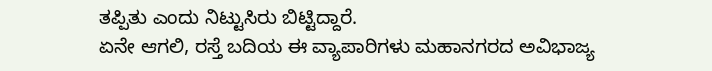ತಪ್ಪಿತು ಎಂದು ನಿಟ್ಟುಸಿರು ಬಿಟ್ಟಿದ್ದಾರೆ.
ಏನೇ ಆಗಲಿ, ರಸ್ತೆ ಬದಿಯ ಈ ವ್ಯಾಪಾರಿಗಳು ಮಹಾನಗರದ ಅವಿಭಾಜ್ಯ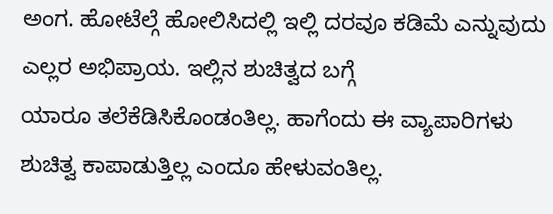ಅಂಗ. ಹೋಟೆಲ್ಗೆ ಹೋಲಿಸಿದಲ್ಲಿ ಇಲ್ಲಿ ದರವೂ ಕಡಿಮೆ ಎನ್ನುವುದು ಎಲ್ಲರ ಅಭಿಪ್ರಾಯ. ಇಲ್ಲಿನ ಶುಚಿತ್ವದ ಬಗ್ಗೆ
ಯಾರೂ ತಲೆಕೆಡಿಸಿಕೊಂಡಂತಿಲ್ಲ. ಹಾಗೆಂದು ಈ ವ್ಯಾಪಾರಿಗಳು ಶುಚಿತ್ವ ಕಾಪಾಡುತ್ತಿಲ್ಲ ಎಂದೂ ಹೇಳುವಂತಿಲ್ಲ.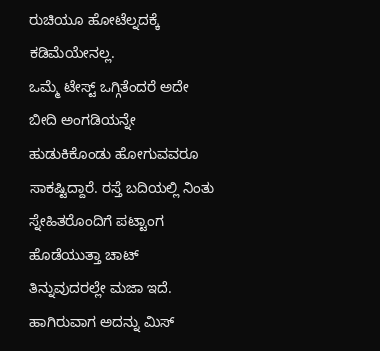ರುಚಿಯೂ ಹೋಟೆಲ್ನದಕ್ಕೆ ಕಡಿಮೆಯೇನಲ್ಲ.
ಒಮ್ಮೆ ಟೇಸ್ಟ್ ಒಗ್ಗಿತೆಂದರೆ ಅದೇ ಬೀದಿ ಅಂಗಡಿಯನ್ನೇ ಹುಡುಕಿಕೊಂಡು ಹೋಗುವವರೂ ಸಾಕಷ್ಟಿದ್ದಾರೆ. ರಸ್ತೆ ಬದಿಯಲ್ಲಿ ನಿಂತು ಸ್ನೇಹಿತರೊಂದಿಗೆ ಪಟ್ಟಾಂಗ ಹೊಡೆಯುತ್ತಾ ಚಾಟ್ ತಿನ್ನುವುದರಲ್ಲೇ ಮಜಾ ಇದೆ. ಹಾಗಿರುವಾಗ ಅದನ್ನು ಮಿಸ್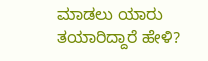ಮಾಡಲು ಯಾರು ತಯಾರಿದ್ದಾರೆ ಹೇಳಿ?